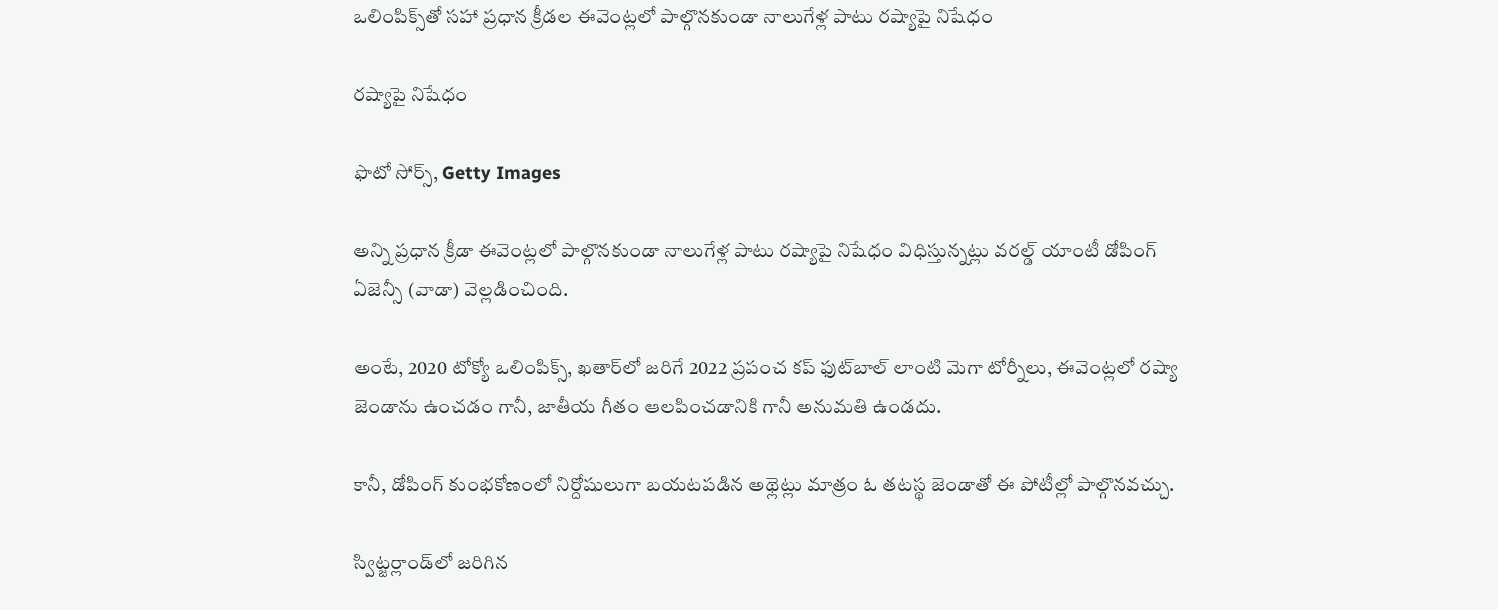ఒలింపిక్స్‌తో సహా ప్రధాన క్రీడల ఈవెంట్లలో పాల్గొనకుండా నాలుగేళ్ల పాటు రష్యాపై నిషేధం

రష్యాపై నిషేధం

ఫొటో సోర్స్, Getty Images

అన్ని ప్రధాన క్రీడా ఈవెంట్లలో పాల్గొనకుండా నాలుగేళ్ల పాటు రష్యాపై నిషేధం విధిస్తున్నట్లు వరల్డ్ యాంటీ డోపింగ్ ఏజెన్సీ (వాడా) వెల్లడించింది.

అంటే, 2020 టోక్యో ఒలింపిక్స్, ఖతార్‌లో జరిగే 2022 ప్రపంచ కప్ ఫుట్‌బాల్ లాంటి మెగా టోర్నీలు, ఈవెంట్లలో రష్యా జెండాను ఉంచడం గానీ, జాతీయ గీతం ఆలపించడానికి గానీ అనుమతి ఉండదు.

కానీ, డోపింగ్ కుంభకోణంలో నిర్దోషులుగా బయటపడిన అథ్లెట్లు మాత్రం ఓ తటస్థ జెండాతో ఈ పోటీల్లో పాల్గొనవచ్చు.

స్విట్జర్లాండ్‌లో జరిగిన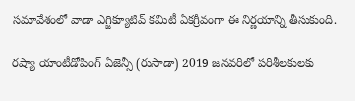సమావేశంలో వాడా ఎగ్జిక్యూటివ్ కమిటీ ఏకగ్రీవంగా ఈ నిర్ణయాన్ని తీసుకుంది.

రష్యా యాంటీడోపింగ్ ఏజెన్సీ (రుసాడా) 2019 జనవరిలో పరిశీలకులకు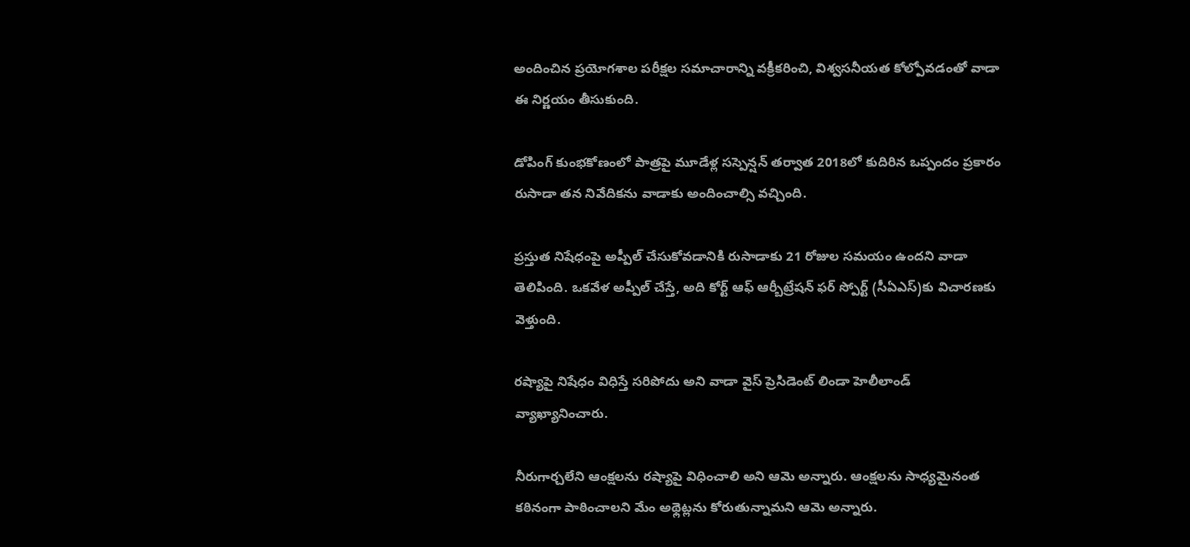అందించిన ప్రయోగశాల పరీక్షల సమాచారాన్ని వక్రీకరించి, విశ్వసనీయత కోల్పోవడంతో వాడా ఈ నిర్ణయం తీసుకుంది.

డోపింగ్ కుంభకోణంలో పాత్రపై మూడేళ్ల సస్పెన్షన్ తర్వాత 2018లో కుదిరిన ఒప్పందం ప్రకారం రుసాడా తన నివేదికను వాడాకు అందించాల్సి వచ్చింది.

ప్రస్తుత నిషేధంపై అప్పీల్ చేసుకోవడానికి రుసాడాకు 21 రోజుల సమయం ఉందని వాడా తెలిపింది. ఒకవేళ అప్పీల్ చేస్తే, అది కోర్ట్ ఆఫ్ ఆర్బీట్రేషన్ ఫర్ స్పోర్ట్ (సీఏఎస్)కు విచారణకు వెళ్తుంది.

రష్యాపై నిషేధం విధిస్తే సరిపోదు అని వాడా వైస్ ప్రెసిడెంట్ లిండా హెలీలాండ్ వ్యాఖ్యానించారు.

నీరుగార్చలేని ఆంక్షలను రష్యాపై విధించాలి అని ఆమె అన్నారు. ఆంక్షలను సాధ్యమైనంత కఠినంగా పాఠించాలని మేం అథ్లెట్లను కోరుతున్నామని ఆమె అన్నారు.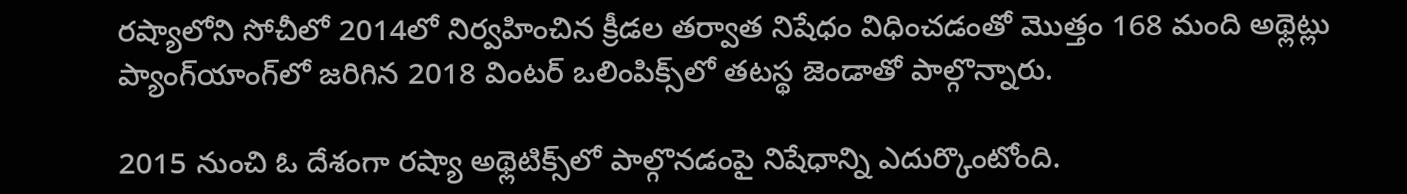రష్యాలోని సోచీలో 2014లో నిర్వహించిన క్రీడల తర్వాత నిషేధం విధించడంతో మొత్తం 168 మంది అథ్లెట్లు ప్యాంగ్‌యాంగ్‌లో జరిగిన 2018 వింటర్ ఒలింపిక్స్‌లో తటస్థ జెండాతో పాల్గొన్నారు.

2015 నుంచి ఓ దేశంగా రష్యా అథ్లెటిక్స్‌లో పాల్గొనడంపై నిషేధాన్ని ఎదుర్కొంటోంది.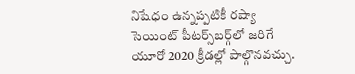నిషేధం ఉన్నప్పటికీ రష్యా సెయింట్ పీటర్స్‌బర్గ్‌లో జరిగే యూరో 2020 క్రీడల్లో పాల్గొనవచ్చు.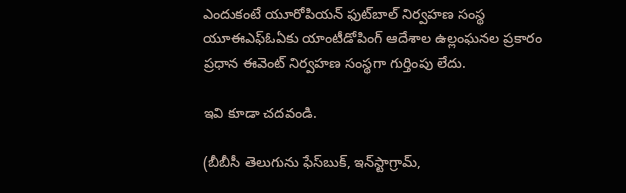ఎందుకంటే యూరోపియన్ ఫుట్‌బాల్ నిర్వహణ సంస్థ యూఈఎఫ్ఓఏకు యాంటీడోపింగ్ ఆదేశాల ఉల్లంఘనల ప్రకారం ప్రధాన ఈవెంట్ నిర్వహణ సంస్థగా గుర్తింపు లేదు.

ఇవి కూడా చదవండి.

(బీబీసీ తెలుగును ఫేస్‌బుక్, ఇన్‌స్టాగ్రామ్‌,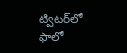ట్విటర్‌లో ఫాలో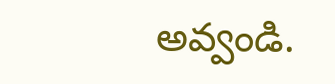అవ్వండి.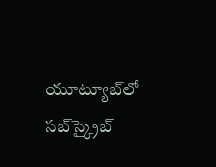యూట్యూబ్‌లో సబ్‌స్క్రైబ్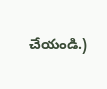చేయండి.)